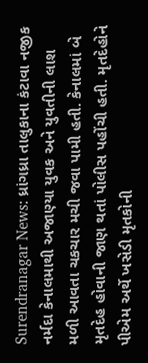Surendranagar News: ધ્રાંગધ્રા તાલુકાના કંટાવા નજીક નર્મદા કેનાલમાથી અજાણ્યા યુવક અને યુવતીની લાશ મળી આવતા ચકચાર મચી જવા પામી હતી. કેનાલમાં બે મૃતદેહ હોવાની જાણ થતાં પોલીસ પહોંચી હતી. મૃતદેહોને પીએમ અર્થે ખસેડી મૃતકોની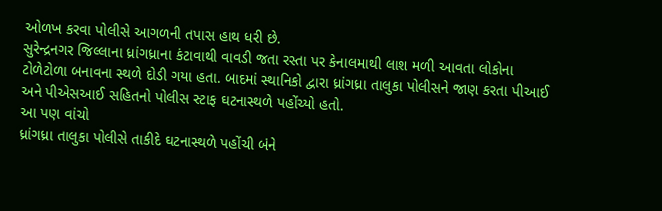ઓળખ કરવા પોલીસે આગળની તપાસ હાથ ધરી છે.
સુરેન્દ્રનગર જિલ્લાના ધ્રાંગધ્રાના કંટાવાથી વાવડી જતા રસ્તા પર કેનાલમાથી લાશ મળી આવતા લોકોના ટોળેટોળા બનાવના સ્થળે દોડી ગયા હતા. બાદમાં સ્થાનિકો દ્વારા ધ્રાંગધ્રા તાલુકા પોલીસને જાણ કરતા પીઆઈ અને પીએસઆઈ સહિતનો પોલીસ સ્ટાફ ઘટનાસ્થળે પહોંચ્યો હતો.
આ પણ વાંચો
ધ્રાંગધ્રા તાલુકા પોલીસે તાકીદે ઘટનાસ્થળે પહોંચી બંને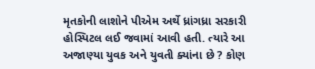મૃતકોની લાશોને પીએમ અર્થે ધ્રાંગધ્રા સરકારી હોસ્પિટલ લઈ જવામાં આવી હતી. ત્યારે આ અજાણ્યા યુવક અને યુવતી ક્યાંના છે ? કોણ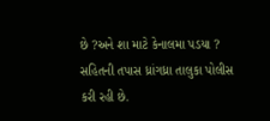છે ?અને શા માટે કેનાલમા પડયા ? સહિતની તપાસ ધ્રાંગધ્રા તાલુકા પોલીસ કરી રહી છે.